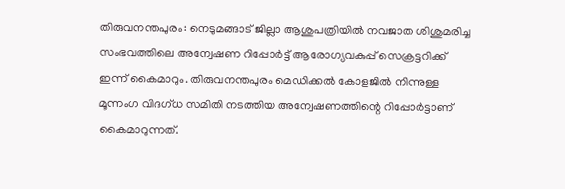തിരുവനന്തപുരം: നെടുമങ്ങാട് ജില്ലാ ആശുപത്രിയിൽ നവജാത ശിശുമരിച്ച സംഭവത്തിലെ അന്വേഷണ റിപ്പോർട്ട് ആരോഗ്യവകുപ്പ് സെക്രട്ടറിക്ക് ഇന്ന് കൈമാറും. തിരുവനന്തപുരം മെഡിക്കൽ കോളജിൽ നിന്നുള്ള മൂന്നംഗ വിദഗ്ധ സമിതി നടത്തിയ അന്വേഷണത്തിന്റെ റിപ്പോർട്ടാണ് കൈമാറുന്നത്.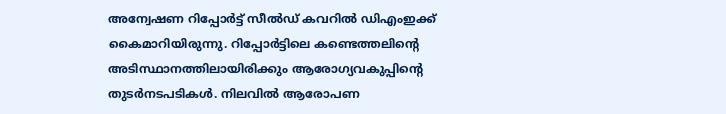അന്വേഷണ റിപ്പോർട്ട് സീൽഡ് കവറിൽ ഡിഎംഇക്ക് കൈമാറിയിരുന്നു. റിപ്പോർട്ടിലെ കണ്ടെത്തലിന്റെ അടിസ്ഥാനത്തിലായിരിക്കും ആരോഗ്യവകുപ്പിന്റെ തുടർനടപടികൾ. നിലവിൽ ആരോപണ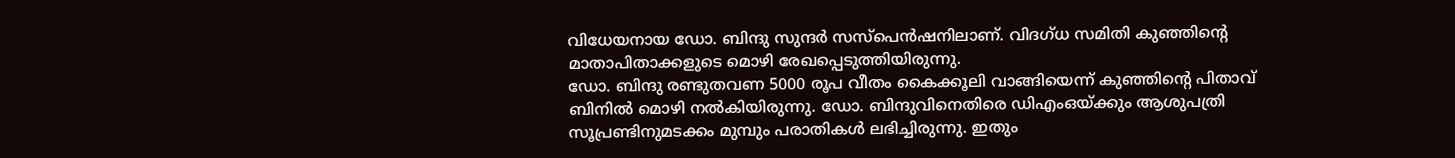വിധേയനായ ഡോ. ബിന്ദു സുന്ദർ സസ്പെൻഷനിലാണ്. വിദഗ്ധ സമിതി കുഞ്ഞിന്റെ മാതാപിതാക്കളുടെ മൊഴി രേഖപ്പെടുത്തിയിരുന്നു.
ഡോ. ബിന്ദു രണ്ടുതവണ 5000 രൂപ വീതം കൈക്കൂലി വാങ്ങിയെന്ന് കുഞ്ഞിന്റെ പിതാവ് ബിനിൽ മൊഴി നൽകിയിരുന്നു. ഡോ. ബിന്ദുവിനെതിരെ ഡിഎംഒയ്ക്കും ആശുപത്രി സൂപ്രണ്ടിനുമടക്കം മുമ്പും പരാതികൾ ലഭിച്ചിരുന്നു. ഇതും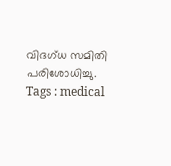വിദഗ്ധ സമിതി പരിശോധിച്ചു.
Tags : medical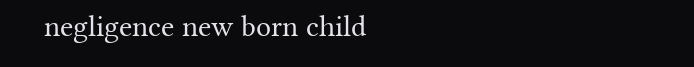negligence new born child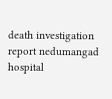death investigation report nedumangad hospital